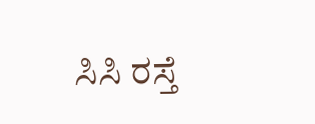ಸಿಸಿ ರಸ್ತೆ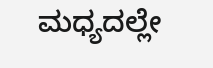ಮಧ್ಯದಲ್ಲೇ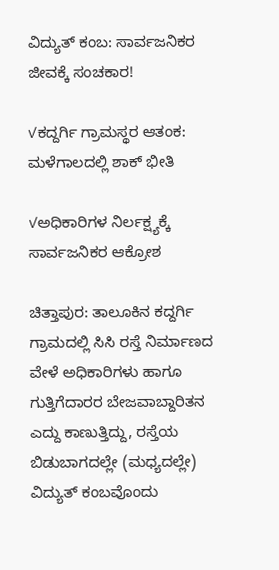ವಿದ್ಯುತ್ ಕಂಬ: ಸಾರ್ವಜನಿಕರ ಜೀವಕ್ಕೆ ಸಂಚಕಾರ!

✓ಕದ್ದರ್ಗಿ ಗ್ರಾಮಸ್ಥರ ಆತಂಕ: ಮಳೆಗಾಲದಲ್ಲಿ ಶಾಕ್ ಭೀತಿ

✓ಅಧಿಕಾರಿಗಳ ನಿರ್ಲಕ್ಷ್ಯಕ್ಕೆ ಸಾರ್ವಜನಿಕರ ಆಕ್ರೋಶ

ಚಿತ್ತಾಪುರ: ತಾಲೂಕಿನ ಕದ್ದರ್ಗಿ ಗ್ರಾಮದಲ್ಲಿ ಸಿಸಿ ರಸ್ತೆ ನಿರ್ಮಾಣದ ವೇಳೆ ಅಧಿಕಾರಿಗಳು ಹಾಗೂ ಗುತ್ತಿಗೆದಾರರ ಬೇಜವಾಬ್ದಾರಿತನ ಎದ್ದು ಕಾಣುತ್ತಿದ್ದು, ರಸ್ತೆಯ ಬಿಡುಬಾಗದಲ್ಲೇ (ಮಧ್ಯದಲ್ಲೇ) ವಿದ್ಯುತ್ ಕಂಬವೊಂದು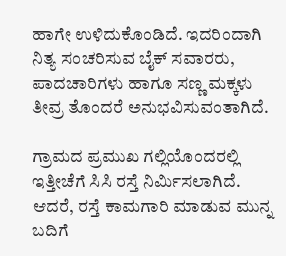ಹಾಗೇ ಉಳಿದುಕೊಂಡಿದೆ. ಇದರಿಂದಾಗಿ ನಿತ್ಯ ಸಂಚರಿಸುವ ಬೈಕ್ ಸವಾರರು, ಪಾದಚಾರಿಗಳು ಹಾಗೂ ಸಣ್ಣ ಮಕ್ಕಳು ತೀವ್ರ ತೊಂದರೆ ಅನುಭವಿಸುವಂತಾಗಿದೆ.

ಗ್ರಾಮದ ಪ್ರಮುಖ ಗಲ್ಲಿಯೊಂದರಲ್ಲಿ ಇತ್ತೀಚೆಗೆ ಸಿಸಿ ರಸ್ತೆ ನಿರ್ಮಿಸಲಾಗಿದೆ. ಆದರೆ, ರಸ್ತೆ ಕಾಮಗಾರಿ ಮಾಡುವ ಮುನ್ನ ಬದಿಗೆ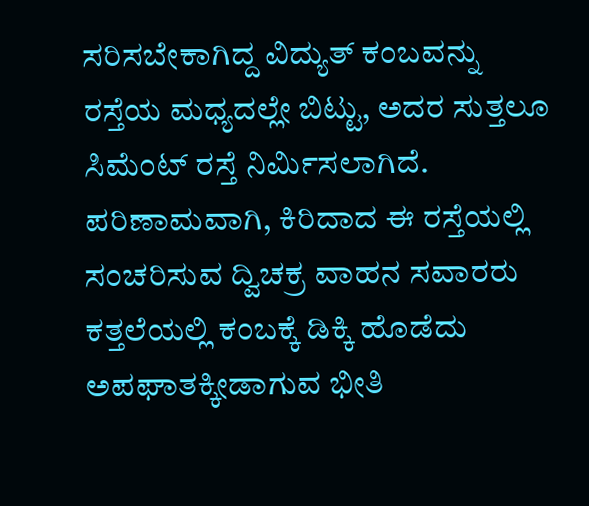ಸರಿಸಬೇಕಾಗಿದ್ದ ವಿದ್ಯುತ್ ಕಂಬವನ್ನು ರಸ್ತೆಯ ಮಧ್ಯದಲ್ಲೇ ಬಿಟ್ಟು, ಅದರ ಸುತ್ತಲೂ ಸಿಮೆಂಟ್ ರಸ್ತೆ ನಿರ್ಮಿಸಲಾಗಿದೆ. ಪರಿಣಾಮವಾಗಿ, ಕಿರಿದಾದ ಈ ರಸ್ತೆಯಲ್ಲಿ ಸಂಚರಿಸುವ ದ್ವಿಚಕ್ರ ವಾಹನ ಸವಾರರು ಕತ್ತಲೆಯಲ್ಲಿ ಕಂಬಕ್ಕೆ ಡಿಕ್ಕಿ ಹೊಡೆದು ಅಪಘಾತಕ್ಕೀಡಾಗುವ ಭೀತಿ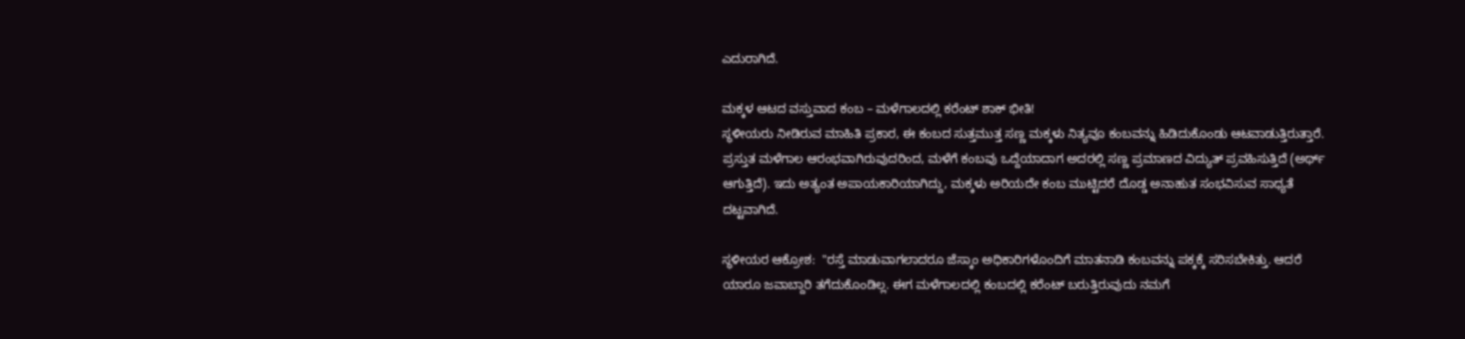ಎದುರಾಗಿದೆ.

ಮಕ್ಕಳ ಆಟದ ವಸ್ತುವಾದ ಕಂಬ – ಮಳೆಗಾಲದಲ್ಲಿ ಕರೆಂಟ್ ಶಾಕ್ ಭೀತಿ!
ಸ್ಥಳೀಯರು ನೀಡಿರುವ ಮಾಹಿತಿ ಪ್ರಕಾರ, ಈ ಕಂಬದ ಸುತ್ತಮುತ್ತ ಸಣ್ಣ ಮಕ್ಕಳು ನಿತ್ಯವೂ ಕಂಬವನ್ನು ಹಿಡಿದುಕೊಂಡು ಆಟವಾಡುತ್ತಿರುತ್ತಾರೆ. ಪ್ರಸ್ತುತ ಮಳೆಗಾಲ ಆರಂಭವಾಗಿರುವುದರಿಂದ, ಮಳೆಗೆ ಕಂಬವು ಒದ್ದೆಯಾದಾಗ ಅದರಲ್ಲಿ ಸಣ್ಣ ಪ್ರಮಾಣದ ವಿದ್ಯುತ್ ಪ್ರವಹಿಸುತ್ತಿದೆ (ಅರ್ಥ್ ಆಗುತ್ತಿದೆ). ಇದು ಅತ್ಯಂತ ಅಪಾಯಕಾರಿಯಾಗಿದ್ದು, ಮಕ್ಕಳು ಅರಿಯದೇ ಕಂಬ ಮುಟ್ಟಿದರೆ ದೊಡ್ಡ ಅನಾಹುತ ಸಂಭವಿಸುವ ಸಾಧ್ಯತೆ ದಟ್ಟವಾಗಿದೆ.

ಸ್ಥಳೀಯರ ಆಕ್ರೋಶ:  "ರಸ್ತೆ ಮಾಡುವಾಗಲಾದರೂ ಜೆಸ್ಕಾಂ ಅಧಿಕಾರಿಗಳೊಂದಿಗೆ ಮಾತನಾಡಿ ಕಂಬವನ್ನು ಪಕ್ಕಕ್ಕೆ ಸರಿಸಬೇಕಿತ್ತು. ಆದರೆ ಯಾರೂ ಜವಾಬ್ದಾರಿ ತಗೆದುಕೊಂಡಿಲ್ಲ. ಈಗ ಮಳೆಗಾಲದಲ್ಲಿ ಕಂಬದಲ್ಲಿ ಕರೆಂಟ್ ಬರುತ್ತಿರುವುದು ನಮಗೆ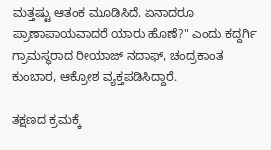ಮತ್ತಷ್ಟು ಆತಂಕ ಮೂಡಿಸಿದೆ. ಏನಾದರೂ ಪ್ರಾಣಾಪಾಯವಾದರೆ ಯಾರು ಹೊಣೆ?" ಎಂದು ಕದ್ದರ್ಗಿ ಗ್ರಾಮಸ್ಥರಾದ ರೀಯಾಜ್ ನದಾಫ್, ಚಂದ್ರಕಾಂತ ಕುಂಬಾರ, ಆಕ್ರೋಶ ವ್ಯಕ್ತಪಡಿಸಿದ್ದಾರೆ.

ತಕ್ಷಣದ ಕ್ರಮಕ್ಕೆ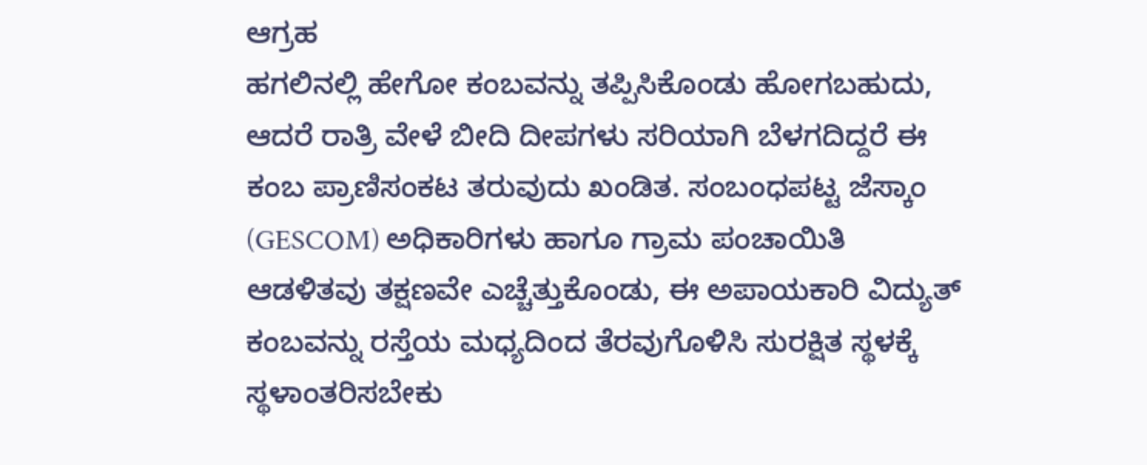ಆಗ್ರಹ
ಹಗಲಿನಲ್ಲಿ ಹೇಗೋ ಕಂಬವನ್ನು ತಪ್ಪಿಸಿಕೊಂಡು ಹೋಗಬಹುದು, ಆದರೆ ರಾತ್ರಿ ವೇಳೆ ಬೀದಿ ದೀಪಗಳು ಸರಿಯಾಗಿ ಬೆಳಗದಿದ್ದರೆ ಈ ಕಂಬ ಪ್ರಾಣಿಸಂಕಟ ತರುವುದು ಖಂಡಿತ. ಸಂಬಂಧಪಟ್ಟ ಜೆಸ್ಕಾಂ (GESCOM) ಅಧಿಕಾರಿಗಳು ಹಾಗೂ ಗ್ರಾಮ ಪಂಚಾಯಿತಿ ಆಡಳಿತವು ತಕ್ಷಣವೇ ಎಚ್ಚೆತ್ತುಕೊಂಡು, ಈ ಅಪಾಯಕಾರಿ ವಿದ್ಯುತ್ ಕಂಬವನ್ನು ರಸ್ತೆಯ ಮಧ್ಯದಿಂದ ತೆರವುಗೊಳಿಸಿ ಸುರಕ್ಷಿತ ಸ್ಥಳಕ್ಕೆ ಸ್ಥಳಾಂತರಿಸಬೇಕು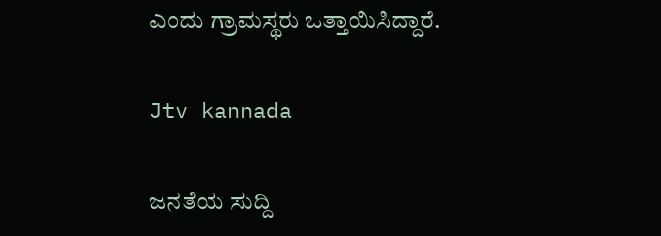ಎಂದು ಗ್ರಾಮಸ್ಥರು ಒತ್ತಾಯಿಸಿದ್ದಾರೆ.

Jtv kannada

ಜನತೆಯ ಸುದ್ದಿ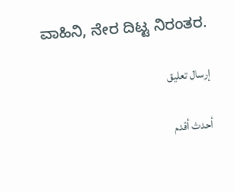ವಾಹಿನಿ, ನೇರ ದಿಟ್ಟ ನಿರಂತರ.

إرسال تعليق

أحدث أقدم